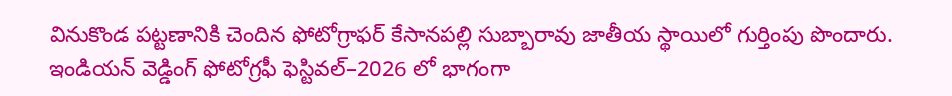వినుకొండ పట్టణానికి చెందిన ఫోటోగ్రాఫర్ కేసానపల్లి సుబ్బారావు జాతీయ స్థాయిలో గుర్తింపు పొందారు. ఇండియన్ వెడ్డింగ్ ఫోటోగ్రఫీ ఫెస్టివల్–2026 లో భాగంగా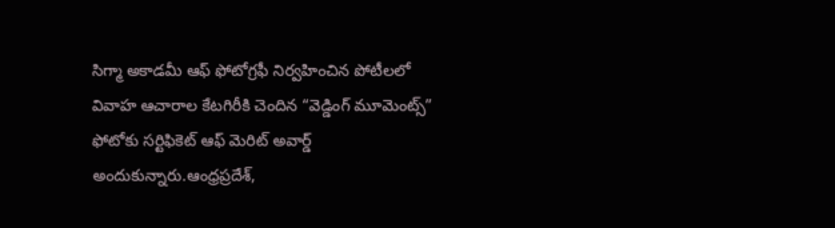సిగ్మా అకాడమీ ఆఫ్ ఫోటోగ్రఫీ నిర్వహించిన పోటీలలో వివాహ ఆచారాల కేటగిరీకి చెందిన “వెడ్డింగ్ మూమెంట్స్” ఫోటోకు సర్టిఫికెట్ ఆఫ్ మెరిట్ అవార్డ్ అందుకున్నారు.ఆంధ్రప్రదేశ్,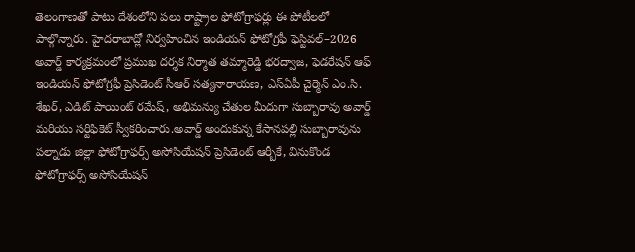తెలంగాణతో పాటు దేశంలోని పలు రాష్ట్రాల ఫోటోగ్రాఫర్లు ఈ పోటీలలో పాల్గొన్నారు. హైదరాబాద్లో నిర్వహించిన ఇండియన్ ఫోటోగ్రఫీ ఫెస్టివల్–2026 అవార్డ్ కార్యక్రమంలో ప్రముఖ దర్శక నిర్మాత తమ్మారెడ్డి భరద్వాజ, ఫెడరేషన్ ఆఫ్ ఇండియన్ ఫోటోగ్రఫీ ప్రెసిడెంట్ సీఆర్ సత్యనారాయణ, ఎస్ఏపీ చైర్మెన్ ఎం.సి. శేఖర్, ఎడిట్ పాయింట్ రమేష్, అభిమన్యు చేతుల మీదుగా సుబ్బారావు అవార్డ్ మరియు సర్టిఫికెట్ స్వీకరించారు.అవార్డ్ అందుకున్న కేసానపల్లి సుబ్బారావును పల్నాడు జిల్లా ఫోటోగ్రాఫర్స్ అసోసియేషన్ ప్రెసిడెంట్ ఆర్బీకే, వినుకొండ ఫోటోగ్రాఫర్స్ అసోసియేషన్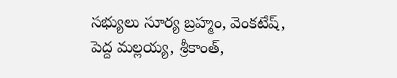సభ్యులు సూర్య బ్రహ్మం, వెంకటేష్, పెద్ద మల్లయ్య, శ్రీకాంత్,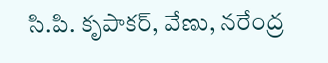సి.పి. కృపాకర్, వేణు, నరేంద్ర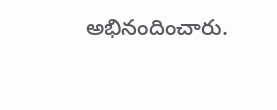అభినందించారు.